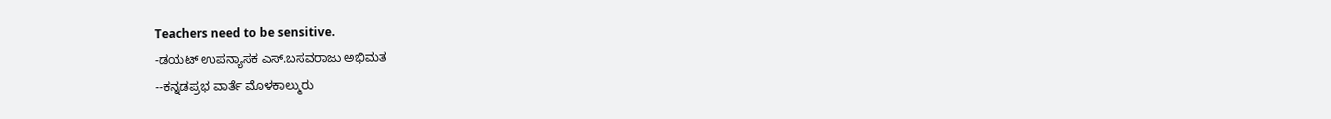Teachers need to be sensitive.
-ಡಯಟ್ ಉಪನ್ಯಾಸಕ ಎಸ್.ಬಸವರಾಜು ಅಭಿಮತ
--ಕನ್ನಡಪ್ರಭ ವಾರ್ತೆ ಮೊಳಕಾಲ್ಮುರು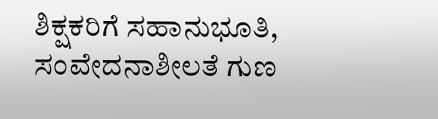ಶಿಕ್ಷಕರಿಗೆ ಸಹಾನುಭೂತಿ, ಸಂವೇದನಾಶೀಲತೆ ಗುಣ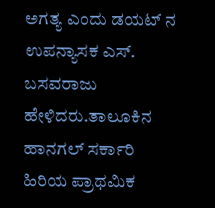ಅಗತ್ಯ ಎಂದು ಡಯಟ್ ನ ಉಪನ್ಯಾಸಕ ಎಸ್. ಬಸವರಾಜು ಹೇಳಿದರು.ತಾಲೂಕಿನ ಹಾನಗಲ್ ಸರ್ಕಾರಿ ಹಿರಿಯ ಪ್ರಾಥಮಿಕ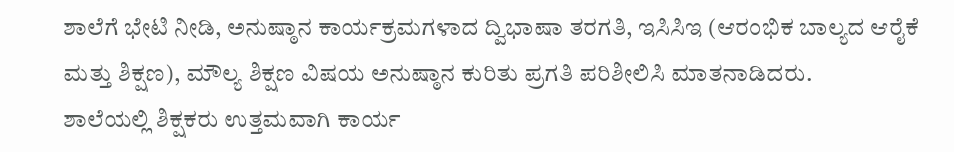ಶಾಲೆಗೆ ಭೇಟಿ ನೀಡಿ, ಅನುಷ್ಠಾನ ಕಾರ್ಯಕ್ರಮಗಳಾದ ದ್ವಿಭಾಷಾ ತರಗತಿ, ಇಸಿಸಿಇ (ಆರಂಭಿಕ ಬಾಲ್ಯದ ಆರೈಕೆ ಮತ್ತು ಶಿಕ್ಷಣ), ಮೌಲ್ಯ ಶಿಕ್ಷಣ ವಿಷಯ ಅನುಷ್ಠಾನ ಕುರಿತು ಪ್ರಗತಿ ಪರಿಶೀಲಿಸಿ ಮಾತನಾಡಿದರು.
ಶಾಲೆಯಲ್ಲಿ ಶಿಕ್ಷಕರು ಉತ್ತಮವಾಗಿ ಕಾರ್ಯ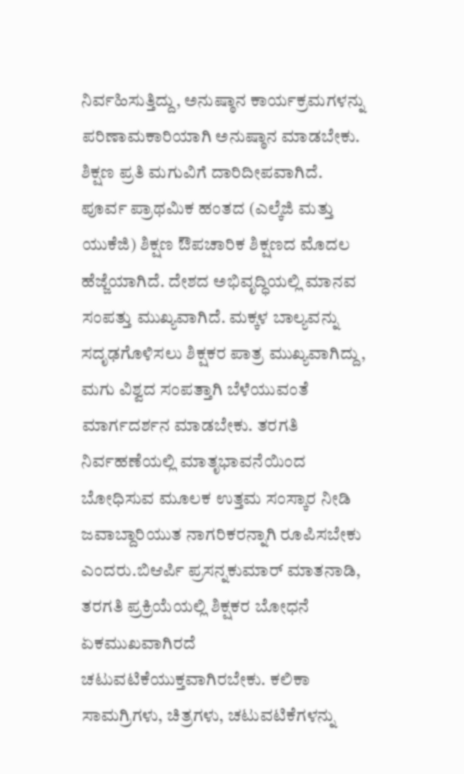ನಿರ್ವಹಿಸುತ್ತಿದ್ದು, ಅನುಷ್ಠಾನ ಕಾರ್ಯಕ್ರಮಗಳನ್ನು ಪರಿಣಾಮಕಾರಿಯಾಗಿ ಅನುಷ್ಠಾನ ಮಾಡಬೇಕು. ಶಿಕ್ಷಣ ಪ್ರತಿ ಮಗುವಿಗೆ ದಾರಿದೀಪವಾಗಿದೆ. ಪೂರ್ವ ಪ್ರಾಥಮಿಕ ಹಂತದ (ಎಲ್ಕೆಜಿ ಮತ್ತು ಯುಕೆಜಿ) ಶಿಕ್ಷಣ ಔಪಚಾರಿಕ ಶಿಕ್ಷಣದ ಮೊದಲ ಹೆಜ್ಜೆಯಾಗಿದೆ. ದೇಶದ ಅಭಿವೃದ್ಧಿಯಲ್ಲಿ ಮಾನವ ಸಂಪತ್ತು ಮುಖ್ಯವಾಗಿದೆ. ಮಕ್ಕಳ ಬಾಲ್ಯವನ್ನು ಸದೃಢಗೊಳಿಸಲು ಶಿಕ್ಷಕರ ಪಾತ್ರ ಮುಖ್ಯವಾಗಿದ್ದು, ಮಗು ವಿಶ್ವದ ಸಂಪತ್ತಾಗಿ ಬೆಳೆಯುವಂತೆ ಮಾರ್ಗದರ್ಶನ ಮಾಡಬೇಕು. ತರಗತಿ ನಿರ್ವಹಣೆಯಲ್ಲಿ ಮಾತೃಭಾವನೆಯಿಂದ ಬೋಧಿಸುವ ಮೂಲಕ ಉತ್ತಮ ಸಂಸ್ಕಾರ ನೀಡಿ ಜವಾಬ್ದಾರಿಯುತ ನಾಗರಿಕರನ್ನಾಗಿ ರೂಪಿಸಬೇಕು ಎಂದರು.ಬಿಆರ್ಪಿ ಪ್ರಸನ್ನಕುಮಾರ್ ಮಾತನಾಡಿ, ತರಗತಿ ಪ್ರಕ್ರಿಯೆಯಲ್ಲಿ ಶಿಕ್ಷಕರ ಬೋಧನೆ ಏಕಮುಖವಾಗಿರದೆ ಚಟುವಟಿಕೆಯುಕ್ತವಾಗಿರಬೇಕು. ಕಲಿಕಾ ಸಾಮಗ್ರಿಗಳು, ಚಿತ್ರಗಳು, ಚಟುವಟಿಕೆಗಳನ್ನು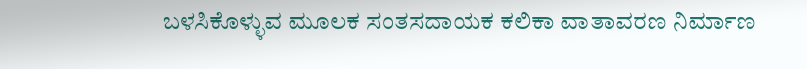ಬಳಸಿಕೊಳ್ಳುವ ಮೂಲಕ ಸಂತಸದಾಯಕ ಕಲಿಕಾ ವಾತಾವರಣ ನಿರ್ಮಾಣ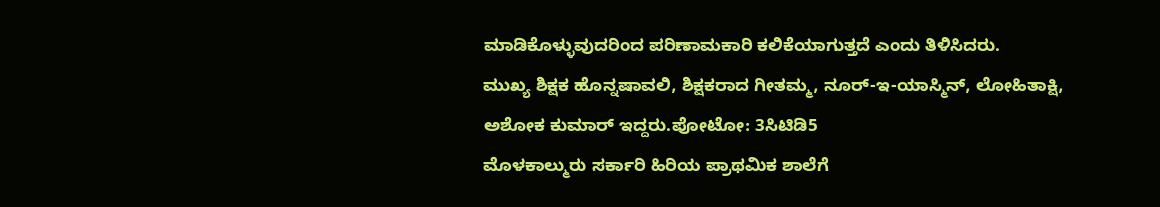ಮಾಡಿಕೊಳ್ಳುವುದರಿಂದ ಪರಿಣಾಮಕಾರಿ ಕಲಿಕೆಯಾಗುತ್ತದೆ ಎಂದು ತಿಳಿಸಿದರು.
ಮುಖ್ಯ ಶಿಕ್ಷಕ ಹೊನ್ನಷಾವಲಿ, ಶಿಕ್ಷಕರಾದ ಗೀತಮ್ಮ, ನೂರ್-ಇ-ಯಾಸ್ಮಿನ್, ಲೋಹಿತಾಕ್ಷಿ, ಅಶೋಕ ಕುಮಾರ್ ಇದ್ದರು.ಪೋಟೋ: 3ಸಿಟಿಡಿ5
ಮೊಳಕಾಲ್ಮುರು ಸರ್ಕಾರಿ ಹಿರಿಯ ಪ್ರಾಥಮಿಕ ಶಾಲೆಗೆ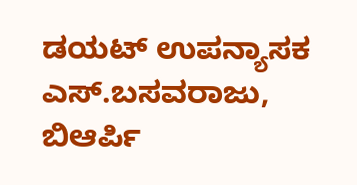ಡಯಟ್ ಉಪನ್ಯಾಸಕ ಎಸ್.ಬಸವರಾಜು, ಬಿಆರ್ಪಿ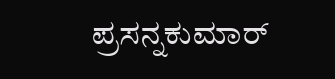ಪ್ರಸನ್ನಕುಮಾರ್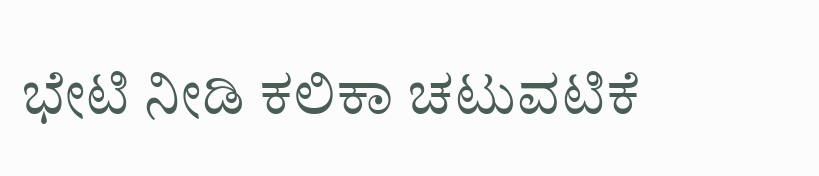ಭೇಟಿ ನೀಡಿ ಕಲಿಕಾ ಚಟುವಟಿಕೆ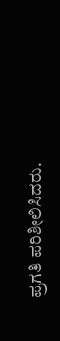ಪ್ರಗತಿ ಪರಿಶೀಲಿಸಿದರು.